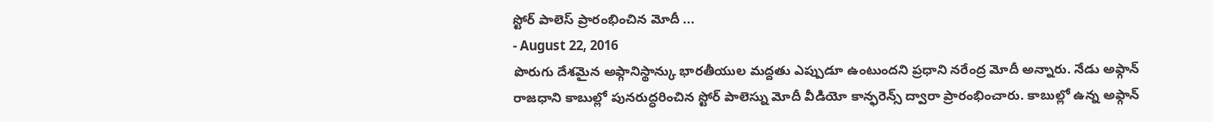స్టోర్ పాలెస్ ప్రారంభించిన మోదీ ...
- August 22, 2016
పొరుగు దేశమైన అఫ్గానిస్థాన్కు భారతీయుల మద్దతు ఎప్పుడూ ఉంటుందని ప్రధాని నరేంద్ర మోదీ అన్నారు. నేడు అఫ్గాన్ రాజధాని కాబుల్లో పునరుద్ధరించిన స్టోర్ పాలెస్ను మోదీ వీడియో కాన్ఫరెన్స్ ద్వారా ప్రారంభించారు. కాబుల్లో ఉన్న అఫ్గాన్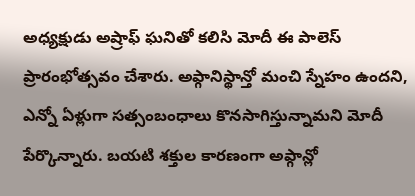అధ్యక్షుడు అష్రాఫ్ ఘనితో కలిసి మోదీ ఈ పాలెస్ ప్రారంభోత్సవం చేశారు. అఫ్గానిస్థాన్తో మంచి స్నేహం ఉందని, ఎన్నో ఏళ్లుగా సత్సంబంధాలు కొనసాగిస్తున్నామని మోదీ పేర్కొన్నారు. బయటి శక్తుల కారణంగా అఫ్గాన్లో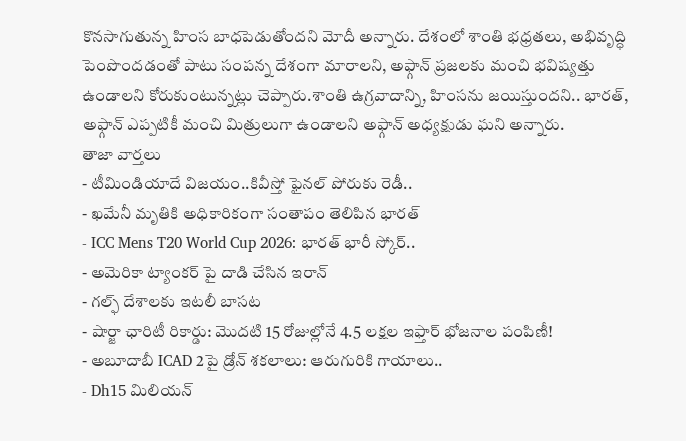కొనసాగుతున్న హింస బాధపెడుతోందని మోదీ అన్నారు. దేశంలో శాంతి భధ్రతలు, అభివృద్ధి పెంపొందడంతో పాటు సంపన్న దేశంగా మారాలని, అఫ్గాన్ ప్రజలకు మంచి భవిష్యత్తు ఉండాలని కోరుకుంటున్నట్లు చెప్పారు.శాంతి ఉగ్రవాదాన్ని, హింసను జయిస్తుందని.. భారత్, అఫ్గాన్ ఎప్పటికీ మంచి మిత్రులుగా ఉండాలని అఫ్గాన్ అధ్యక్షుడు ఘని అన్నారు.
తాజా వార్తలు
- టీమిండియాదే విజయం..కివీస్తో ఫైనల్ పోరుకు రెడీ..
- ఖమేనీ మృతికి అధికారికంగా సంతాపం తెలిపిన భారత్
- ICC Mens T20 World Cup 2026: భారత్ భారీ స్కోర్..
- అమెరికా ట్యాంకర్ పై దాడి చేసిన ఇరాన్
- గల్ఫ్ దేశాలకు ఇటలీ బాసట
- షార్జా ఛారిటీ రికార్డు: మొదటి 15 రోజుల్లోనే 4.5 లక్షల ఇఫ్తార్ భోజనాల పంపిణీ!
- అబూదాబీ ICAD 2పై డ్రోన్ శకలాలు: ఆరుగురికి గాయాలు..
- Dh15 మిలియన్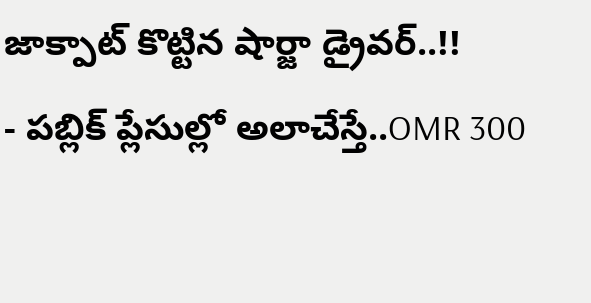జాక్పాట్ కొట్టిన షార్జా డ్రైవర్..!!
- పబ్లిక్ ప్లేసుల్లో అలాచేస్తే..OMR 300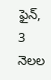ఫైన్, 3 నెలల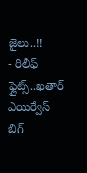జైలు..!!
- రిలీఫ్ ఫ్లైట్స్..ఖతార్ ఎయిర్వేస్ బిగ్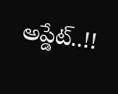అప్డేట్..!!